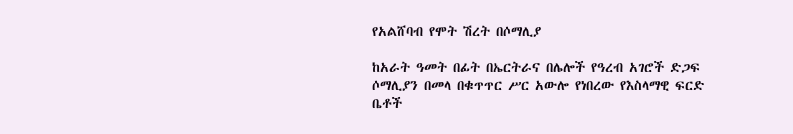የአልሸባብ የሞት ሽረት በሶማሊያ

ከአራት ዓመት በፊት በኤርትራና በሌሎች የዓረብ አገሮች ድጋፍ ሶማሊያን በመላ በቁጥጥር ሥር አውሎ የነበረው የእስላማዊ ፍርድ ቤቶች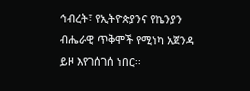ኅብረት፣ የኢትዮጵያንና የኬንያን ብሔራዊ ጥቅሞች የሚነካ አጀንዳ ይዞ እየገሰገሰ ነበር፡፡